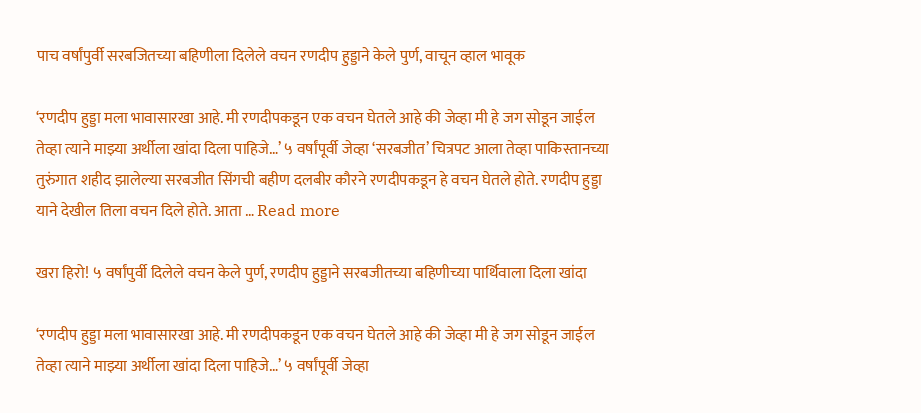पाच वर्षांपुर्वी सरबजितच्या बहिणीला दिलेले वचन रणदीप हुड्डाने केले पुर्ण, वाचून व्हाल भावूक

‘रणदीप हुड्डा मला भावासारखा आहे. मी रणदीपकडून एक वचन घेतले आहे की जेव्हा मी हे जग सोडून जाईल तेव्हा त्याने माझ्या अर्थीला खांदा दिला पाहिजे…’ ५ वर्षांपूर्वी जेव्हा ‘सरबजीत’ चित्रपट आला तेव्हा पाकिस्तानच्या तुरुंगात शहीद झालेल्या सरबजीत सिंगची बहीण दलबीर कौरने रणदीपकडून हे वचन घेतले होते. रणदीप हुड्डा याने देखील तिला वचन दिले होते. आता … Read more

खरा हिरो! ५ वर्षांपुर्वी दिलेले वचन केले पुर्ण, रणदीप हुड्डाने सरबजीतच्या बहिणीच्या पार्थिवाला दिला खांदा

‘रणदीप हुड्डा मला भावासारखा आहे. मी रणदीपकडून एक वचन घेतले आहे की जेव्हा मी हे जग सोडून जाईल तेव्हा त्याने माझ्या अर्थीला खांदा दिला पाहिजे…’ ५ वर्षांपूर्वी जेव्हा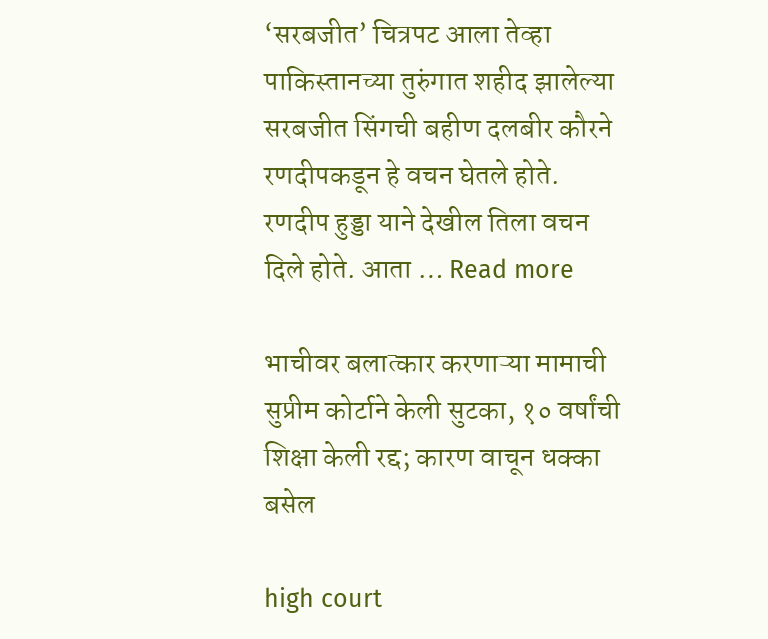‘सरबजीत’ चित्रपट आला तेव्हा पाकिस्तानच्या तुरुंगात शहीद झालेल्या सरबजीत सिंगची बहीण दलबीर कौरने रणदीपकडून हे वचन घेतले होते. रणदीप हुड्डा याने देखील तिला वचन दिले होते. आता … Read more

भाचीवर बलात्कार करणाऱ्या मामाची सुप्रीम कोर्टाने केली सुटका, १० वर्षांची शिक्षा केली रद्द; कारण वाचून धक्का बसेल

high court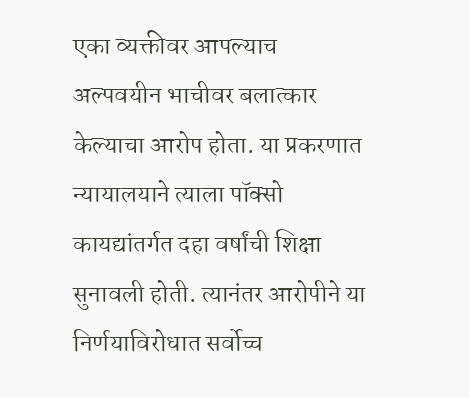एका व्यक्तीवर आपल्याच अल्पवयीन भाचीवर बलात्कार केल्याचा आरोप होता. या प्रकरणात न्यायालयाने त्याला पॉक्सो कायद्यांतर्गत दहा वर्षांची शिक्षा सुनावली होती. त्यानंतर आरोपीने या निर्णयाविरोधात सर्वोच्च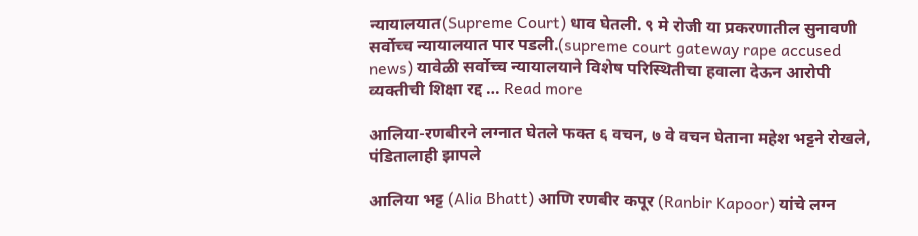न्यायालयात(Supreme Court) धाव घेतली. ९ मे रोजी या प्रकरणातील सुनावणी सर्वोच्च न्यायालयात पार पडली.(supreme court gateway rape accused news) यावेळी सर्वोच्च न्यायालयाने विशेष परिस्थितीचा हवाला देऊन आरोपी व्यक्तीची शिक्षा रद्द … Read more

आलिया-रणबीरने लग्नात घेतले फक्त ६ वचन, ७ वे वचन घेताना महेश भट्टने रोखले, पंडितालाही झापले

आलिया भट्ट (Alia Bhatt) आणि रणबीर कपूर (Ranbir Kapoor) यांचे लग्न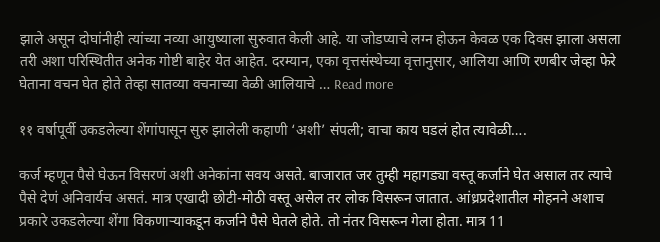झाले असून दोघांनीही त्यांच्या नव्या आयुष्याला सुरुवात केली आहे. या जोडप्याचे लग्न होऊन केवळ एक दिवस झाला असला तरी अशा परिस्थितीत अनेक गोष्टी बाहेर येत आहेत. दरम्यान, एका वृत्तसंस्थेच्या वृत्तानुसार, आलिया आणि रणबीर जेव्हा फेरे घेताना वचन घेत होते तेव्हा सातव्या वचनाच्या वेळी आलियाचे … Read more

११ वर्षापूर्वी उकडलेल्या शेंगांपासून सुरु झालेली कहाणी ‘अशी’ संपली; वाचा काय घडलं होत त्यावेळी….

कर्ज म्हणून पैसे घेऊन विसरणं अशी अनेकांना सवय असते. बाजारात जर तुम्ही महागड्या वस्तू कर्जाने घेत असाल तर त्याचे पैसे देणं अनिवार्यच असतं. मात्र एखादी छोटी-मोठी वस्तू असेल तर लोक विसरून जातात. आंध्रप्रदेशातील मोहनने अशाच प्रकारे उकडलेल्या शेंगा विकणाऱ्याकडून कर्जाने पैसे घेतले होते. तो नंतर विसरून गेला होता. मात्र 11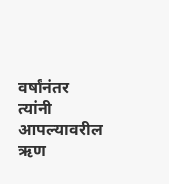वर्षांनंतर त्यांनी आपल्यावरील ऋण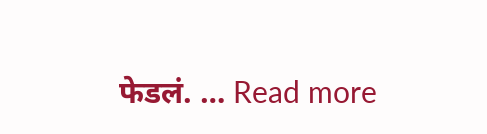फेडलं. … Read more